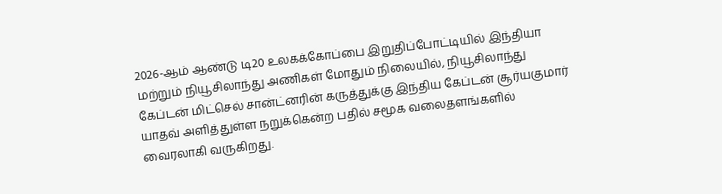2026-ஆம் ஆண்டு டி20 உலகக்கோப்பை இறுதிப்போட்டியில் இந்தியா மற்றும் நியூசிலாந்து அணிகள் மோதும் நிலையில், நியூசிலாந்து கேப்டன் மிட்செல் சான்ட்னரின் கருத்துக்கு இந்திய கேப்டன் சூர்யகுமார் யாதவ் அளித்துள்ள நறுக்கென்ற பதில் சமூக வலைதளங்களில் வைரலாகி வருகிறது.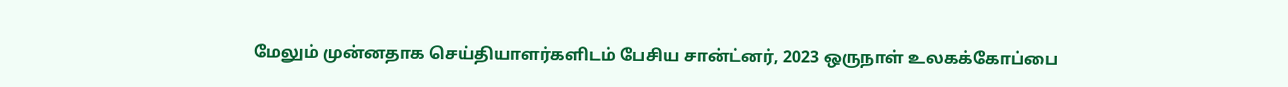மேலும் முன்னதாக செய்தியாளர்களிடம் பேசிய சான்ட்னர், 2023 ஒருநாள் உலகக்கோப்பை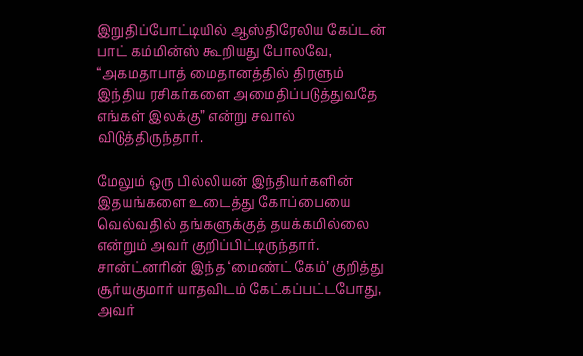இறுதிப்போட்டியில் ஆஸ்திரேலிய கேப்டன் பாட் கம்மின்ஸ் கூறியது போலவே, “அகமதாபாத் மைதானத்தில் திரளும் இந்திய ரசிகர்களை அமைதிப்படுத்துவதே எங்கள் இலக்கு” என்று சவால் விடுத்திருந்தார்.

மேலும் ஒரு பில்லியன் இந்தியர்களின் இதயங்களை உடைத்து கோப்பையை வெல்வதில் தங்களுக்குத் தயக்கமில்லை என்றும் அவர் குறிப்பிட்டிருந்தார். சான்ட்னரின் இந்த ‘மைண்ட் கேம்’ குறித்து சூர்யகுமார் யாதவிடம் கேட்கப்பட்டபோது, அவர்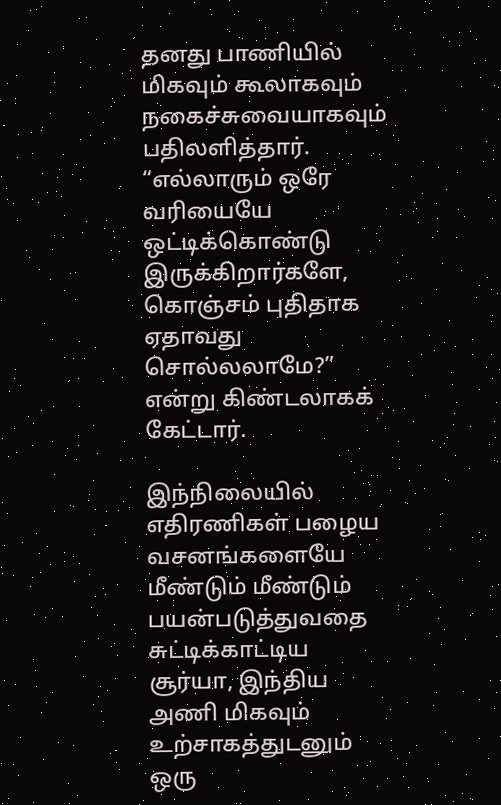தனது பாணியில் மிகவும் கூலாகவும் நகைச்சுவையாகவும் பதிலளித்தார். “எல்லாரும் ஒரே வரியையே ஒட்டிக்கொண்டு இருக்கிறார்களே, கொஞ்சம் புதிதாக ஏதாவது சொல்லலாமே?” என்று கிண்டலாகக் கேட்டார்.

இந்நிலையில் எதிரணிகள் பழைய வசனங்களையே மீண்டும் மீண்டும் பயன்படுத்துவதை சுட்டிக்காட்டிய சூர்யா, இந்திய அணி மிகவும் உற்சாகத்துடனும் ஒரு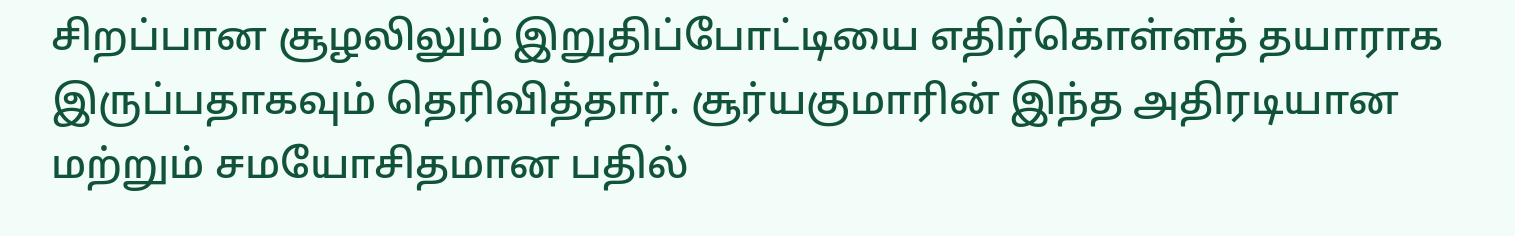சிறப்பான சூழலிலும் இறுதிப்போட்டியை எதிர்கொள்ளத் தயாராக இருப்பதாகவும் தெரிவித்தார். சூர்யகுமாரின் இந்த அதிரடியான மற்றும் சமயோசிதமான பதில்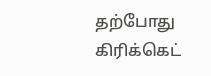தற்போது கிரிக்கெட்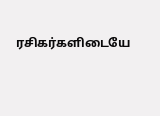ரசிகர்களிடையே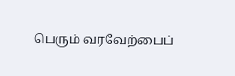பெரும் வரவேற்பைப்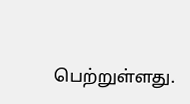பெற்றுள்ளது.